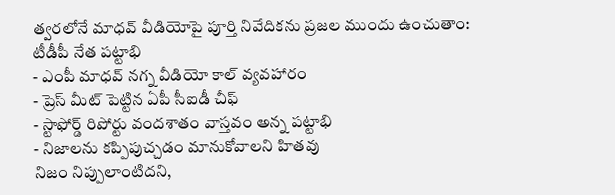త్వరలోనే మాధవ్ వీడియోపై పూర్తి నివేదికను ప్రజల ముందు ఉంచుతాం: టీడీపీ నేత పట్టాభి
- ఎంపీ మాధవ్ నగ్న వీడియో కాల్ వ్యవహారం
- ప్రెస్ మీట్ పెట్టిన ఏపీ సీఐడీ చీఫ్
- స్టాఫోర్డ్ రిపోర్టు వందశాతం వాస్తవం అన్న పట్టాభి
- నిజాలను కప్పిపుచ్చడం మానుకోవాలని హితవు
నిజం నిప్పులాంటిదని,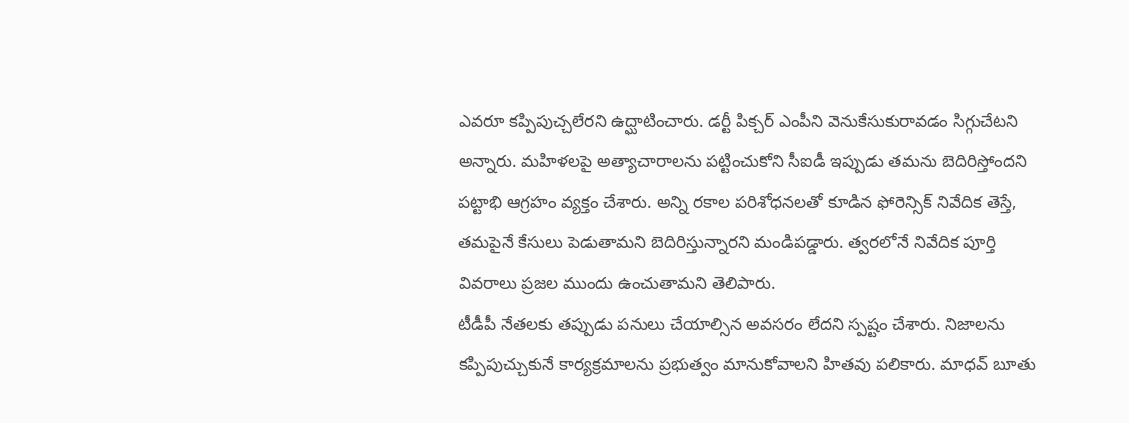ఎవరూ కప్పిపుచ్చలేరని ఉద్ఘాటించారు. డర్టీ పిక్చర్ ఎంపీని వెనుకేసుకురావడం సిగ్గుచేటని అన్నారు. మహిళలపై అత్యాచారాలను పట్టించుకోని సీఐడీ ఇప్పుడు తమను బెదిరిస్తోందని పట్టాభి ఆగ్రహం వ్యక్తం చేశారు. అన్ని రకాల పరిశోధనలతో కూడిన ఫోరెన్సిక్ నివేదిక తెస్తే, తమపైనే కేసులు పెడుతామని బెదిరిస్తున్నారని మండిపడ్డారు. త్వరలోనే నివేదిక పూర్తి వివరాలు ప్రజల ముందు ఉంచుతామని తెలిపారు.
టీడీపీ నేతలకు తప్పుడు పనులు చేయాల్సిన అవసరం లేదని స్పష్టం చేశారు. నిజాలను కప్పిపుచ్చుకునే కార్యక్రమాలను ప్రభుత్వం మానుకోవాలని హితవు పలికారు. మాధవ్ బూతు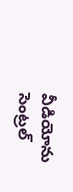వీడియోను సెంట్రల్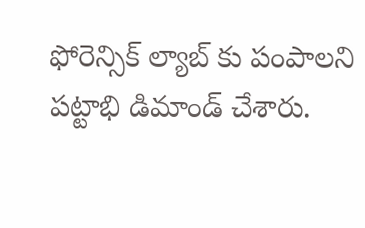ఫోరెన్సిక్ ల్యాబ్ కు పంపాలని పట్టాభి డిమాండ్ చేశారు.